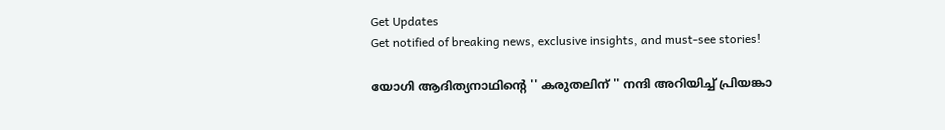Get Updates
Get notified of breaking news, exclusive insights, and must-see stories!

യോഗി ആദിത്യനാഥിന്റെ '' കരുതലിന് '' നന്ദി അറിയിച്ച് പ്രിയങ്കാ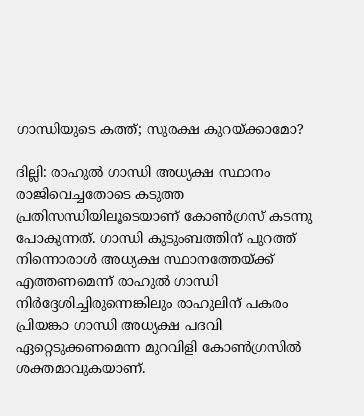ഗാന്ധിയുടെ കത്ത്; സുരക്ഷ കുറയ്ക്കാമോ?

ദില്ലി: രാഹുൽ ഗാന്ധി അധ്യക്ഷ സ്ഥാനം രാജിവെച്ചതോടെ കടുത്ത പ്രതിസന്ധിയിലൂടെയാണ് കോൺഗ്രസ് കടന്നു പോകുന്നത്. ഗാന്ധി കുടുംബത്തിന് പുറത്ത് നിന്നൊരാൾ അധ്യക്ഷ സ്ഥാനത്തേയ്ക്ക് എത്തണമെന്ന് രാഹുൽ ഗാന്ധി നിർദ്ദേശിച്ചിരുന്നെങ്കിലും രാഹുലിന് പകരം പ്രിയങ്കാ ഗാന്ധി അധ്യക്ഷ പദവി ഏറ്റെടുക്കണമെന്ന മുറവിളി കോൺഗ്രസിൽ ശക്തമാവുകയാണ്.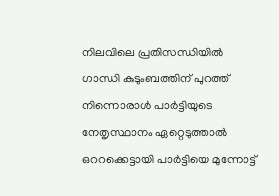നിലവിലെ പ്രതിസന്ധിയിൽ ഗാന്ധി കുടുംബത്തിന് പുറത്ത് നിന്നൊരാൾ പാർട്ടിയുടെ നേതൃസ്ഥാനം ഏറ്റെടുത്താൽ ഒററക്കെട്ടായി പാർട്ടിയെ മുന്നോട്ട്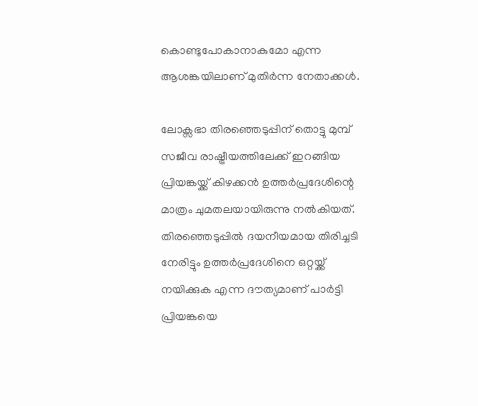കൊണ്ടുപോകാനാകുമോ എന്ന ആശങ്കയിലാണ് മുതിർന്ന നേതാക്കൾ.

ലോക്സഭാ തിരഞ്ഞെടുപ്പിന് തൊട്ടു മുമ്പ് സജീവ രാഷ്ട്രീയത്തിലേക്ക് ഇറങ്ങിയ പ്രിയങ്കയ്ക്ക് കിഴക്കൻ ഉത്തർപ്രദേശിന്റെ മാത്രം ചുമതലയായിരുന്നു നൽകിയത്. തിരഞ്ഞെടുപ്പിൽ ദയനീയമായ തിരിച്ചടി നേരിട്ടും ഉത്തർപ്രദേശിനെ ഒറ്റയ്ക്ക് നയിക്കുക എന്ന ദൗത്യമാണ് പാർട്ടി പ്രിയങ്കയെ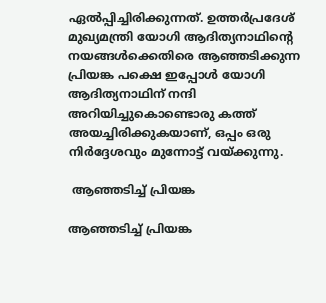ഏൽപ്പിച്ചിരിക്കുന്നത്. ഉത്തർപ്രദേശ് മുഖ്യമന്ത്രി യോഗി ആദിത്യനാഥിന്റെ നയങ്ങൾക്കെതിരെ ആഞ്ഞടിക്കുന്ന പ്രിയങ്ക പക്ഷെ ഇപ്പോൾ യോഗി ആദിത്യനാഥിന് നന്ദി അറിയിച്ചുകൊണ്ടൊരു കത്ത് അയച്ചിരിക്കുകയാണ്, ഒപ്പം ഒരു നിർദ്ദേശവും മുന്നോട്ട് വയ്ക്കുന്നു.

 ആഞ്ഞടിച്ച് പ്രിയങ്ക

ആഞ്ഞടിച്ച് പ്രിയങ്ക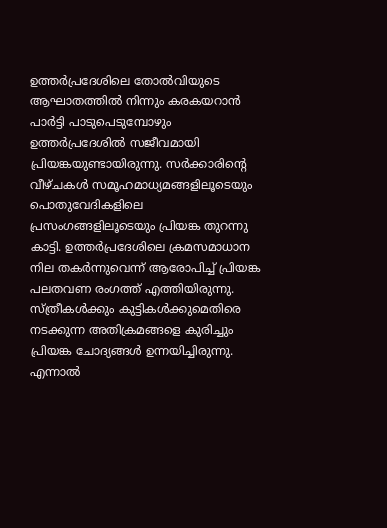ഉത്തർപ്രദേശിലെ തോൽവിയുടെ ആഘാതത്തിൽ നിന്നും കരകയറാൻ പാർട്ടി പാടുപെടുമ്പോഴും ഉത്തർപ്രദേശിൽ സജീവമായി പ്രിയങ്കയുണ്ടായിരുന്നു. സർക്കാരിന്റെ വീഴ്ചകൾ സമൂഹമാധ്യമങ്ങളിലൂടെയും പൊതുവേദികളിലെ പ്രസംഗങ്ങളിലൂടെയും പ്രിയങ്ക തുറന്നു കാട്ടി. ഉത്തർപ്രദേശിലെ ക്രമസമാധാന നില തകർന്നുവെന്ന് ആരോപിച്ച് പ്രിയങ്ക പലതവണ രംഗത്ത് എത്തിയിരുന്നു. സ്ത്രീകൾക്കും കുട്ടികൾക്കുമെതിരെ നടക്കുന്ന അതിക്രമങ്ങളെ കുരിച്ചും പ്രിയങ്ക ചോദ്യങ്ങൾ ഉന്നയിച്ചിരുന്നു. എന്നാൽ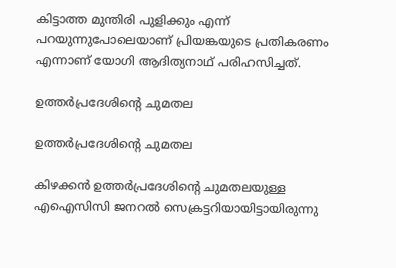കിട്ടാത്ത മുന്തിരി പുളിക്കും എന്ന് പറയുന്നുപോലെയാണ് പ്രിയങ്കയുടെ പ്രതികരണം എന്നാണ് യോഗി ആദിത്യനാഥ് പരിഹസിച്ചത്.

ഉത്തർപ്രദേശിന്റെ ചുമതല

ഉത്തർപ്രദേശിന്റെ ചുമതല

കിഴക്കൻ ഉത്തർപ്രദേശിന്റെ ചുമതലയുള്ള എഐസിസി ജനറൽ സെക്രട്ടറിയായിട്ടായിരുന്നു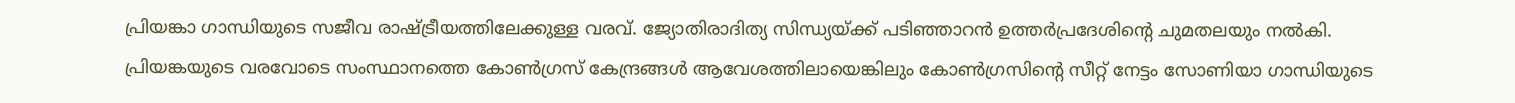പ്രിയങ്കാ ഗാന്ധിയുടെ സജീവ രാഷ്ട്രീയത്തിലേക്കുള്ള വരവ്. ജ്യോതിരാദിത്യ സിന്ധ്യയ്ക്ക് പടിഞ്ഞാറൻ ഉത്തർപ്രദേശിന്റെ ചുമതലയും നൽകി. പ്രിയങ്കയുടെ വരവോടെ സംസ്ഥാനത്തെ കോൺഗ്രസ് കേന്ദ്രങ്ങൾ ആവേശത്തിലായെങ്കിലും കോൺഗ്രസിന്റെ സീറ്റ് നേട്ടം സോണിയാ ഗാന്ധിയുടെ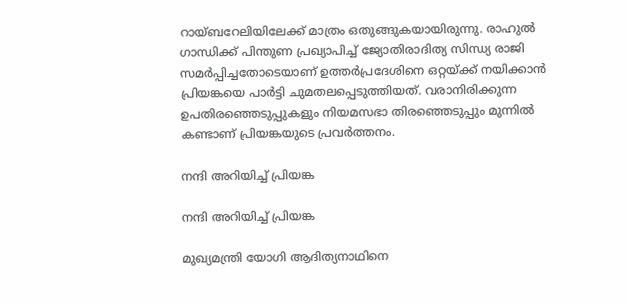റായ്ബറേലിയിലേക്ക് മാത്രം ഒതുങ്ങുകയായിരുന്നു. രാഹുൽ ഗാന്ധിക്ക് പിന്തുണ പ്രഖ്യാപിച്ച് ജ്യോതിരാദിത്യ സിന്ധ്യ രാജി സമർപ്പിച്ചതോടെയാണ് ഉത്തർപ്രദേശിനെ ഒറ്റയ്ക്ക് നയിക്കാൻ പ്രിയങ്കയെ പാർട്ടി ചുമതലപ്പെടുത്തിയത്. വരാനിരിക്കുന്ന ഉപതിരഞ്ഞെടുപ്പുകളും നിയമസഭാ തിരഞ്ഞെടുപ്പും മുന്നിൽ കണ്ടാണ് പ്രിയങ്കയുടെ പ്രവർത്തനം.

നന്ദി അറിയിച്ച് പ്രിയങ്ക

നന്ദി അറിയിച്ച് പ്രിയങ്ക

മുഖ്യമന്ത്രി യോഗി ആദിത്യനാഥിനെ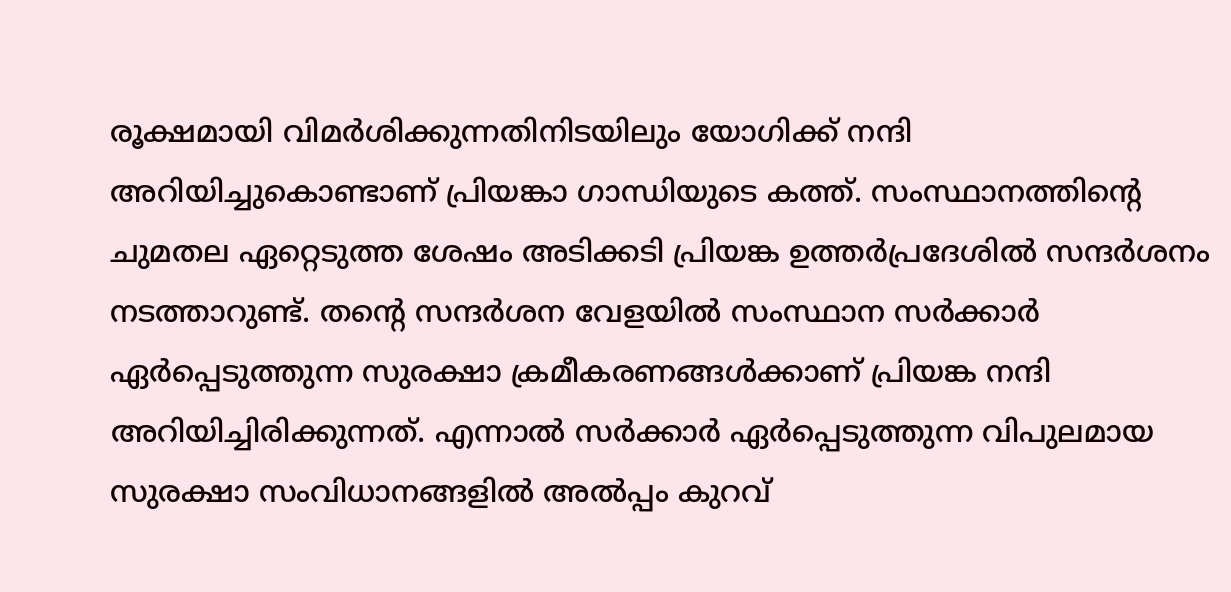രൂക്ഷമായി വിമർശിക്കുന്നതിനിടയിലും യോഗിക്ക് നന്ദി അറിയിച്ചുകൊണ്ടാണ് പ്രിയങ്കാ ഗാന്ധിയുടെ കത്ത്. സംസ്ഥാനത്തിന്റെ ചുമതല ഏറ്റെടുത്ത ശേഷം അടിക്കടി പ്രിയങ്ക ഉത്തർപ്രദേശിൽ സന്ദർശനം നടത്താറുണ്ട്. തന്റെ സന്ദർശന വേളയിൽ സംസ്ഥാന സർക്കാർ ഏർപ്പെടുത്തുന്ന സുരക്ഷാ ക്രമീകരണങ്ങൾക്കാണ് പ്രിയങ്ക നന്ദി അറിയിച്ചിരിക്കുന്നത്. എന്നാൽ സർക്കാർ ഏർപ്പെടുത്തുന്ന വിപുലമായ സുരക്ഷാ സംവിധാനങ്ങളിൽ അൽപ്പം കുറവ്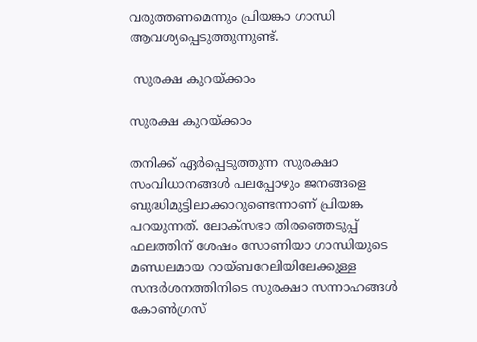വരുത്തണമെന്നും പ്രിയങ്കാ ഗാന്ധി ആവശ്യപ്പെടുത്തുന്നുണ്ട്.

 സുരക്ഷ കുറയ്ക്കാം

സുരക്ഷ കുറയ്ക്കാം

തനിക്ക് ഏർപ്പെടുത്തുന്ന സുരക്ഷാ സംവിധാനങ്ങൾ പലപ്പോഴും ജനങ്ങളെ ബുദ്ധിമുട്ടിലാക്കാറുണ്ടെന്നാണ് പ്രിയങ്ക പറയുന്നത്. ലോക്സഭാ തിരഞ്ഞെടുപ്പ് ഫലത്തിന് ശേഷം സോണിയാ ഗാന്ധിയുടെ മണ്ഡലമായ റായ്ബറേലിയിലേക്കുള്ള സന്ദർശനത്തിനിടെ സുരക്ഷാ സന്നാഹങ്ങൾ കോൺഗ്രസ്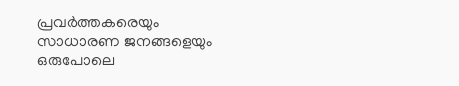പ്രവർ‌ത്തകരെയും സാധാരണ ജനങ്ങളെയും ഒരുപോലെ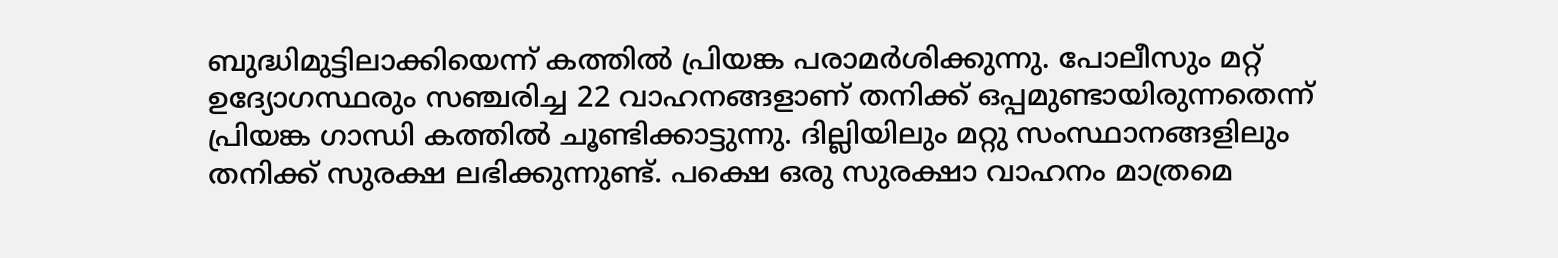ബുദ്ധിമുട്ടിലാക്കിയെന്ന് കത്തിൽ പ്രിയങ്ക പരാമർശിക്കുന്നു. പോലീസും മറ്റ് ഉദ്യോഗസ്ഥരും സഞ്ചരിച്ച 22 വാഹനങ്ങളാണ് തനിക്ക് ഒപ്പമുണ്ടായിരുന്നതെന്ന് പ്രിയങ്ക ഗാന്ധി കത്തിൽ ചൂണ്ടിക്കാട്ടുന്നു. ദില്ലിയിലും മറ്റു സംസ്ഥാനങ്ങളിലും തനിക്ക് സുരക്ഷ ലഭിക്കുന്നുണ്ട്. പക്ഷെ ഒരു സുരക്ഷാ വാഹനം മാത്രമെ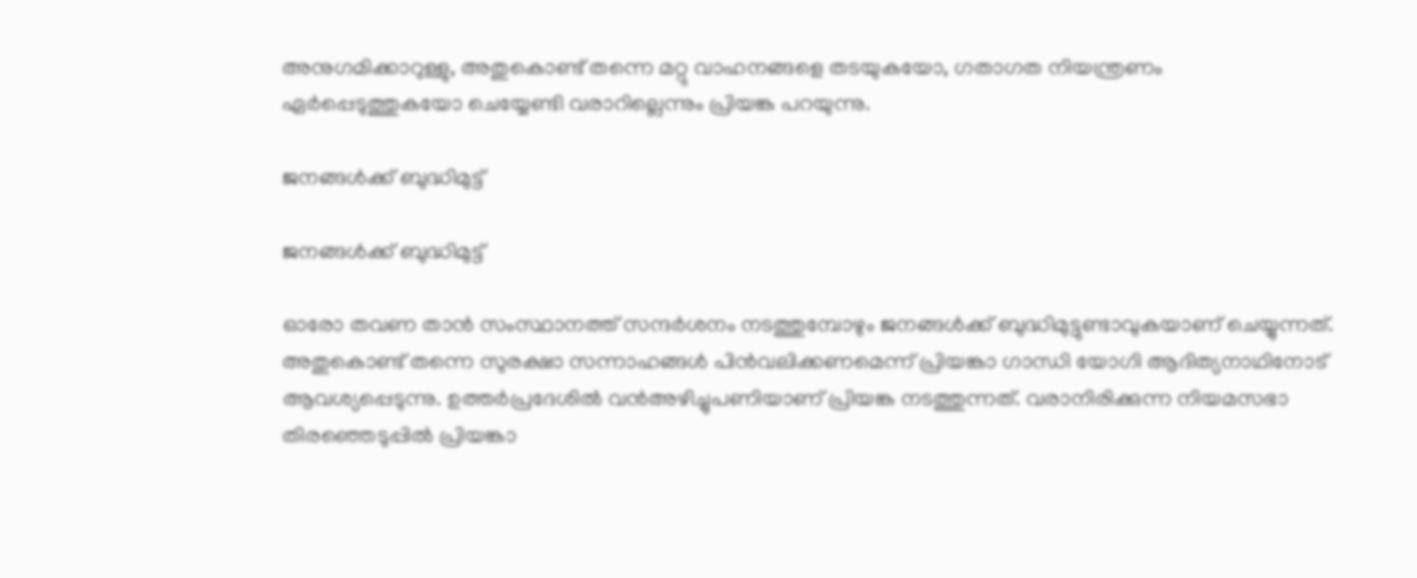അനുഗമിക്കാറുള്ളു, അതുകൊണ്ട് തന്നെ മറ്റു വാഹനങ്ങളെ തടയുകയോ, ഗതാഗത നിയന്ത്രണം ഏർപ്പെടുത്തുകയോ ചെയ്യേണ്ടി വരാറില്ലെന്നും പ്രിയങ്ക പറയുന്നു.

ജനങ്ങൾക്ക് ബുദ്ധിമുട്ട്

ജനങ്ങൾക്ക് ബുദ്ധിമുട്ട്

ഓരോ തവണ താൻ സംസ്ഥാനത്ത് സന്ദർശനം നടത്തുമ്പോഴും ജനങ്ങൾക്ക് ബുദ്ധിമുട്ടുണ്ടാവുകയാണ് ചെയ്യുന്നത്. അതുകൊണ്ട് തന്നെ സുരക്ഷാ സന്നാഹങ്ങൾ പിൻവലിക്കണമെന്ന് പ്രിയങ്കാ ഗാന്ധി യോഗി ആദിത്യനാഥിനോട് ആവശ്യപ്പെടുന്നു. ഉത്തർപ്രദേശിൽ വൻഅഴിച്ചുപണിയാണ് പ്രിയങ്ക നടത്തുന്നത്. വരാനിരിക്കുന്ന നിയമസഭാ തിരഞ്ഞെടുപ്പിൽ പ്രിയങ്കാ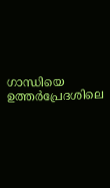ഗാന്ധിയെ ഉത്തർപ്രേദശിലെ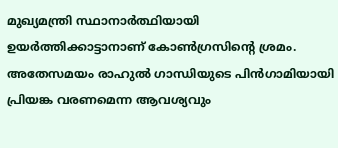മുഖ്യമന്ത്രി സ്ഥാനാർത്ഥിയായി ഉയർത്തിക്കാട്ടാനാണ് കോൺഗ്രസിന്റെ ശ്രമം. അതേസമയം രാഹുൽ ഗാന്ധിയുടെ പിൻഗാമിയായി പ്രിയങ്ക വരണമെന്ന ആവശ്യവും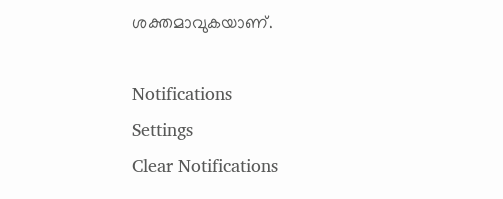ശക്തമാവുകയാണ്.

Notifications
Settings
Clear Notifications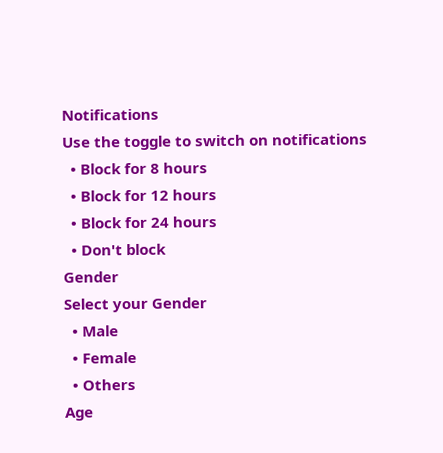Notifications
Use the toggle to switch on notifications
  • Block for 8 hours
  • Block for 12 hours
  • Block for 24 hours
  • Don't block
Gender
Select your Gender
  • Male
  • Female
  • Others
Age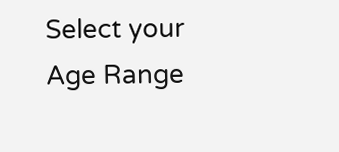Select your Age Range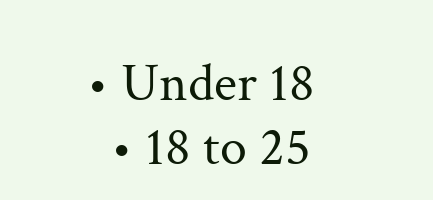• Under 18
  • 18 to 25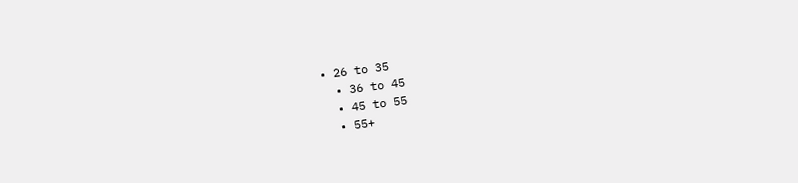• 26 to 35
  • 36 to 45
  • 45 to 55
  • 55+